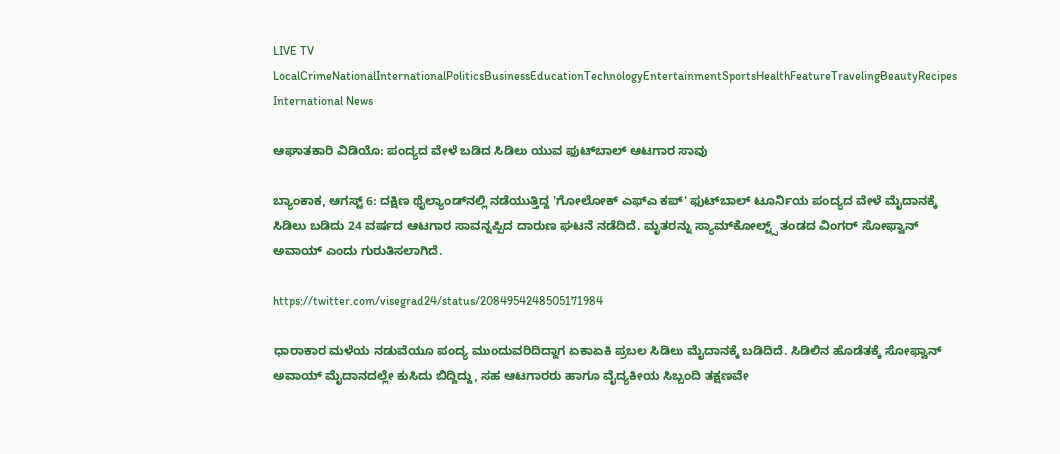LIVE TV LocalCrimeNationalInternationalPoliticsBusinessEducationTechnologyEntertainmentSportsHealthFeatureTravelingBeautyRecipes
International News

ಆಘಾತಕಾರಿ ವಿಡಿಯೊ: ಪಂದ್ಯದ ವೇಳೆ ಬಡಿದ ಸಿಡಿಲು ಯುವ ಫುಟ್‌ಬಾಲ್ ಆಟಗಾರ ಸಾವು

ಬ್ಯಾಂಕಾಕ, ಆಗಸ್ಟ್ 6: ದಕ್ಷಿಣ ಥೈಲ್ಯಾಂಡ್‌ನಲ್ಲಿ ನಡೆಯುತ್ತಿದ್ದ 'ಗೋಲೋಕ್ ಎಫ್‌ಎ ಕಪ್' ಫುಟ್‌ಬಾಲ್ ಟೂರ್ನಿಯ ಪಂದ್ಯದ ವೇಳೆ ಮೈದಾನಕ್ಕೆ ಸಿಡಿಲು ಬಡಿದು 24 ವರ್ಷದ ಆಟಗಾರ ಸಾವನ್ನಪ್ಪಿದ ದಾರುಣ ಘಟನೆ ನಡೆದಿದೆ. ಮೃತರನ್ನು ಸ್ಯಾಮ್‌ಕೋಲ್ಟ್ಸ್ ತಂಡದ ವಿಂಗರ್ ಸೋಫ್ವಾನ್ ಅವಾಯ್ ಎಂದು ಗುರುತಿಸಲಾಗಿದೆ.

https://twitter.com/visegrad24/status/2084954248505171984

ಧಾರಾಕಾರ ಮಳೆಯ ನಡುವೆಯೂ ಪಂದ್ಯ ಮುಂದುವರಿದಿದ್ದಾಗ ಏಕಾಏಕಿ ಪ್ರಬಲ ಸಿಡಿಲು ಮೈದಾನಕ್ಕೆ ಬಡಿದಿದೆ. ಸಿಡಿಲಿನ ಹೊಡೆತಕ್ಕೆ ಸೋಫ್ವಾನ್ ಅವಾಯ್ ಮೈದಾನದಲ್ಲೇ ಕುಸಿದು ಬಿದ್ದಿದ್ದು, ಸಹ ಆಟಗಾರರು ಹಾಗೂ ವೈದ್ಯಕೀಯ ಸಿಬ್ಬಂದಿ ತಕ್ಷಣವೇ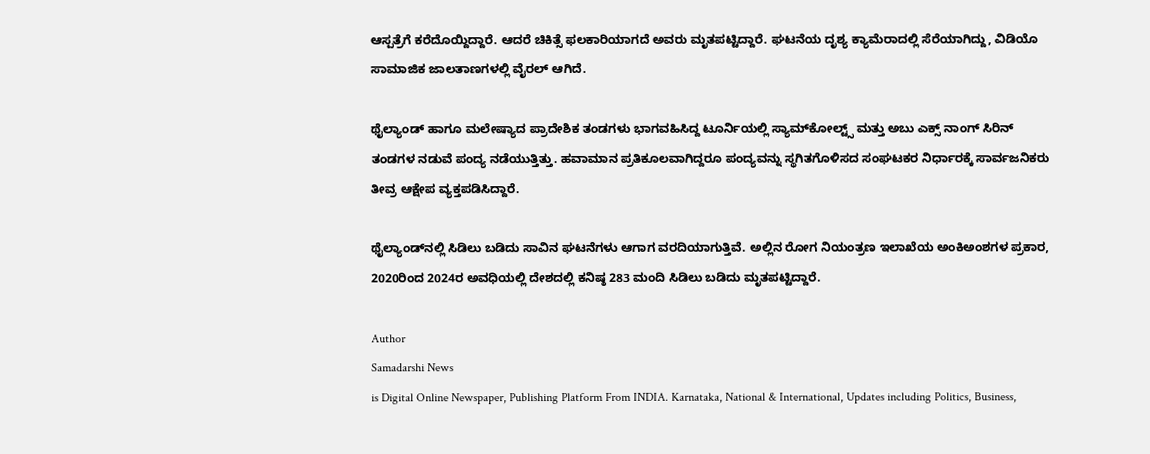ಆಸ್ಪತ್ರೆಗೆ ಕರೆದೊಯ್ದಿದ್ದಾರೆ. ಆದರೆ ಚಿಕಿತ್ಸೆ ಫಲಕಾರಿಯಾಗದೆ ಅವರು ಮೃತಪಟ್ಟಿದ್ದಾರೆ. ಘಟನೆಯ ದೃಶ್ಯ ಕ್ಯಾಮೆರಾದಲ್ಲಿ ಸೆರೆಯಾಗಿದ್ದು, ವಿಡಿಯೊ ಸಾಮಾಜಿಕ ಜಾಲತಾಣಗಳಲ್ಲಿ ವೈರಲ್ ಆಗಿದೆ.

ಥೈಲ್ಯಾಂಡ್ ಹಾಗೂ ಮಲೇಷ್ಯಾದ ಪ್ರಾದೇಶಿಕ ತಂಡಗಳು ಭಾಗವಹಿಸಿದ್ದ ಟೂರ್ನಿಯಲ್ಲಿ ಸ್ಯಾಮ್‌ಕೋಲ್ಟ್ಸ್ ಮತ್ತು ಅಬು ಎಕ್ಸ್ ನಾಂಗ್ ಸಿರಿನ್ ತಂಡಗಳ ನಡುವೆ ಪಂದ್ಯ ನಡೆಯುತ್ತಿತ್ತು. ಹವಾಮಾನ ಪ್ರತಿಕೂಲವಾಗಿದ್ದರೂ ಪಂದ್ಯವನ್ನು ಸ್ಥಗಿತಗೊಳಿಸದ ಸಂಘಟಕರ ನಿರ್ಧಾರಕ್ಕೆ ಸಾರ್ವಜನಿಕರು ತೀವ್ರ ಆಕ್ಷೇಪ ವ್ಯಕ್ತಪಡಿಸಿದ್ದಾರೆ.

ಥೈಲ್ಯಾಂಡ್‌ನಲ್ಲಿ ಸಿಡಿಲು ಬಡಿದು ಸಾವಿನ ಘಟನೆಗಳು ಆಗಾಗ ವರದಿಯಾಗುತ್ತಿವೆ. ಅಲ್ಲಿನ ರೋಗ ನಿಯಂತ್ರಣ ಇಲಾಖೆಯ ಅಂಕಿಅಂಶಗಳ ಪ್ರಕಾರ, 2020ರಿಂದ 2024ರ ಅವಧಿಯಲ್ಲಿ ದೇಶದಲ್ಲಿ ಕನಿಷ್ಠ 283 ಮಂದಿ ಸಿಡಿಲು ಬಡಿದು ಮೃತಪಟ್ಟಿದ್ದಾರೆ.

Author
Samadarshi News
is Digital Online Newspaper, Publishing Platform From INDIA. Karnataka, National & International, Updates including Politics, Business,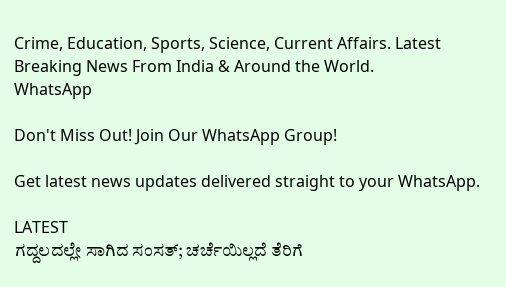Crime, Education, Sports, Science, Current Affairs. Latest Breaking News From India & Around the World.
WhatsApp

Don't Miss Out! Join Our WhatsApp Group!

Get latest news updates delivered straight to your WhatsApp.

LATEST
ಗದ್ದಲದಲ್ಲೇ ಸಾಗಿದ ಸಂಸತ್; ಚರ್ಚೆಯಿಲ್ಲದೆ ತೆರಿಗೆ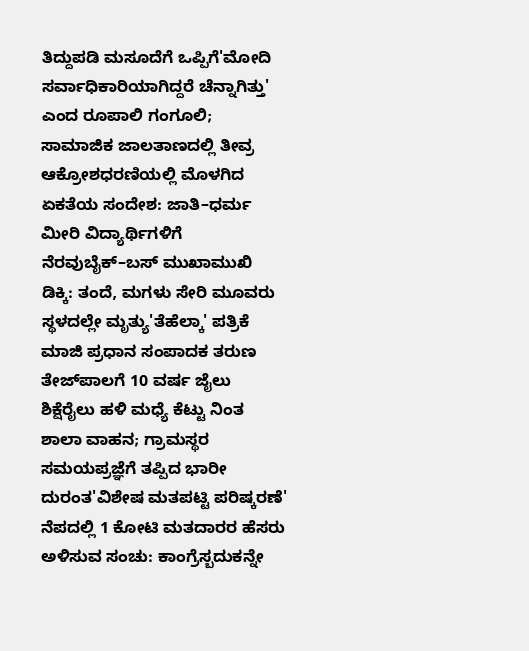ತಿದ್ದುಪಡಿ ಮಸೂದೆಗೆ ಒಪ್ಪಿಗೆ'ಮೋದಿ ಸರ್ವಾಧಿಕಾರಿಯಾಗಿದ್ದರೆ ಚೆನ್ನಾಗಿತ್ತು' ಎಂದ ರೂಪಾಲಿ ಗಂಗೂಲಿ; ಸಾಮಾಜಿಕ ಜಾಲತಾಣದಲ್ಲಿ ತೀವ್ರ ಆಕ್ರೋಶಧರಣಿಯಲ್ಲಿ ಮೊಳಗಿದ ಏಕತೆಯ ಸಂದೇಶ: ಜಾತಿ–ಧರ್ಮ ಮೀರಿ ವಿದ್ಯಾರ್ಥಿಗಳಿಗೆ ನೆರವುಬೈಕ್–ಬಸ್ ಮುಖಾಮುಖಿ ಡಿಕ್ಕಿ: ತಂದೆ, ಮಗಳು ಸೇರಿ ಮೂವರು ಸ್ಥಳದಲ್ಲೇ ಮೃತ್ಯು'ತೆಹೆಲ್ಕಾ' ಪತ್ರಿಕೆ ಮಾಜಿ ಪ್ರಧಾನ ಸಂಪಾದಕ ತರುಣ ತೇಜ್‌ಪಾಲಗೆ 10 ವರ್ಷ ಜೈಲು ಶಿಕ್ಷೆರೈಲು ಹಳಿ ಮಧ್ಯೆ ಕೆಟ್ಟು ನಿಂತ ಶಾಲಾ ವಾಹನ; ಗ್ರಾಮಸ್ಥರ ಸಮಯಪ್ರಜ್ಞೆಗೆ ತಪ್ಪಿದ ಭಾರೀ ದುರಂತ'ವಿಶೇಷ ಮತಪಟ್ಟಿ ಪರಿಷ್ಕರಣೆ' ನೆಪದಲ್ಲಿ 1 ಕೋಟಿ ಮತದಾರರ ಹೆಸರು ಅಳಿಸುವ ಸಂಚು: ಕಾಂಗ್ರೆಸ್ಬದುಕನ್ನೇ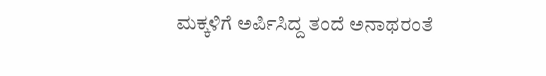ಮಕ್ಕಳಿಗೆ ಅರ್ಪಿಸಿದ್ದ ತಂದೆ ಅನಾಥರಂತೆ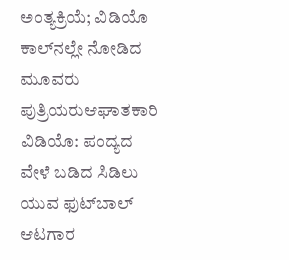ಅಂತ್ಯಕ್ರಿಯೆ; ವಿಡಿಯೊ ಕಾಲ್‌ನಲ್ಲೇ ನೋಡಿದ ಮೂವರು ಪುತ್ರಿಯರುಆಘಾತಕಾರಿ ವಿಡಿಯೊ: ಪಂದ್ಯದ ವೇಳೆ ಬಡಿದ ಸಿಡಿಲು ಯುವ ಫುಟ್‌ಬಾಲ್ ಆಟಗಾರ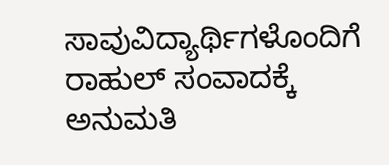ಸಾವುವಿದ್ಯಾರ್ಥಿಗಳೊಂದಿಗೆ ರಾಹುಲ್ ಸಂವಾದಕ್ಕೆ ಅನುಮತಿ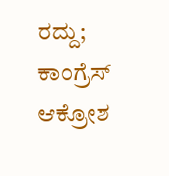ರದ್ದು; ಕಾಂಗ್ರೆಸ್ ಆಕ್ರೋಶ